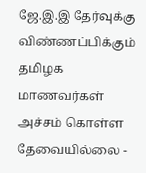ஜே.இ.இ தேர்வுக்கு விண்ணப்பிக்கும் தமிழக மாணவர்கள் அச்சம் கொள்ள தேவையில்லை -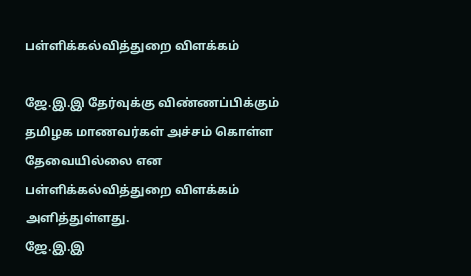பள்ளிக்கல்வித்துறை விளக்கம்

ஜே.இ.இ தேர்வுக்கு விண்ணப்பிக்கும் தமிழக மாணவர்கள் அச்சம் கொள்ள தேவையில்லை என பள்ளிக்கல்வித்துறை விளக்கம் அளித்துள்ளது.
ஜே.இ.இ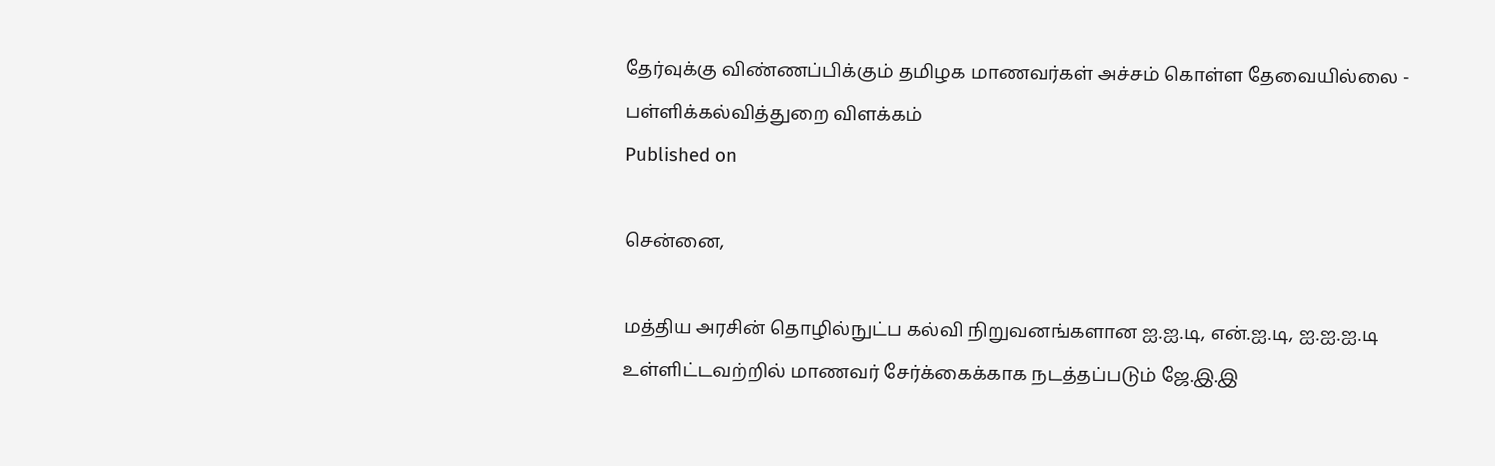தேர்வுக்கு விண்ணப்பிக்கும் தமிழக மாணவர்கள் அச்சம் கொள்ள தேவையில்லை - பள்ளிக்கல்வித்துறை விளக்கம்
Published on

சென்னை,

மத்திய அரசின் தொழில்நுட்ப கல்வி நிறுவனங்களான ஐ.ஐ.டி, என்.ஐ.டி, ஐ.ஐ.ஐ.டி உள்ளிட்டவற்றில் மாணவர் சேர்க்கைக்காக நடத்தப்படும் ஜே.இ.இ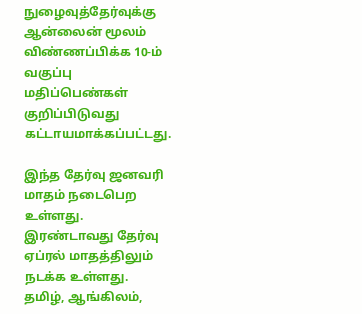நுழைவுத்தேர்வுக்கு ஆன்லைன் மூலம் விண்ணப்பிக்க 10-ம் வகுப்பு மதிப்பெண்கள் குறிப்பிடுவது கட்டாயமாக்கப்பட்டது.

இந்த தேர்வு ஜனவரி மாதம் நடைபெற உள்ளது. இரண்டாவது தேர்வு ஏப்ரல் மாதத்திலும் நடக்க உள்ளது. தமிழ், ஆங்கிலம்,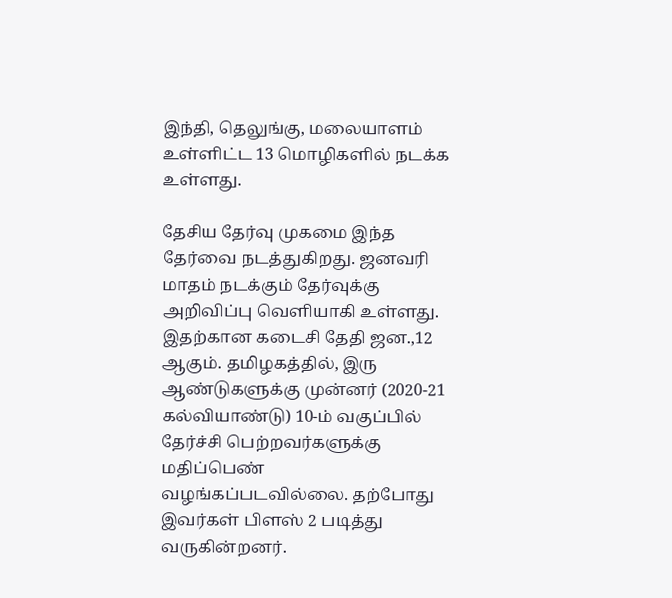இந்தி, தெலுங்கு, மலையாளம் உள்ளிட்ட 13 மொழிகளில் நடக்க உள்ளது.

தேசிய தேர்வு முகமை இந்த தேர்வை நடத்துகிறது. ஜனவரி மாதம் நடக்கும் தேர்வுக்கு அறிவிப்பு வெளியாகி உள்ளது. இதற்கான கடைசி தேதி ஜன.,12 ஆகும். தமிழகத்தில், இரு ஆண்டுகளுக்கு முன்னர் (2020-21 கல்வியாண்டு) 10-ம் வகுப்பில் தேர்ச்சி பெற்றவர்களுக்கு மதிப்பெண் வழங்கப்படவில்லை. தற்போது இவர்கள் பிளஸ் 2 படித்து வருகின்றனர்.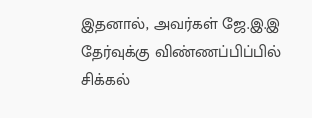இதனால், அவர்கள் ஜே.இ.இ தேர்வுக்கு விண்ணப்பிப்பில் சிக்கல்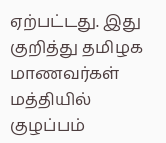ஏற்பட்டது. இது குறித்து தமிழக மாணவர்கள் மத்தியில் குழப்பம்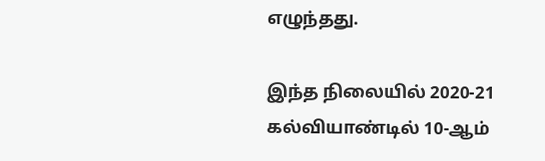எழுந்தது.

இந்த நிலையில் 2020-21 கல்வியாண்டில் 10-ஆம்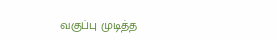வகுப்பு முடித்த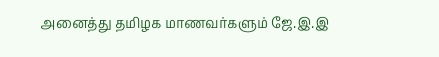அனைத்து தமிழக மாணவர்களும் ஜே.இ.இ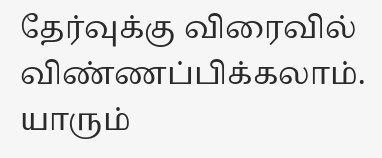தேர்வுக்கு விரைவில் விண்ணப்பிக்கலாம். யாரும்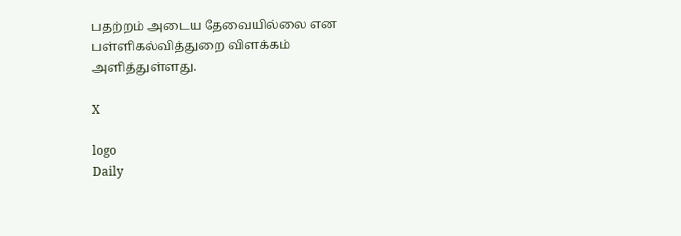பதற்றம் அடைய தேவையில்லை என பள்ளிகல்வித்துறை விளக்கம் அளித்துள்ளது.

X

logo
Daily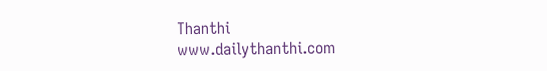Thanthi
www.dailythanthi.com